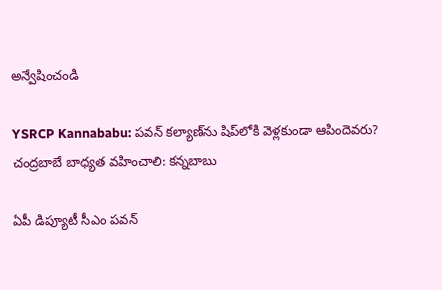అన్వేషించండి

YSRCP Kannababu: పవన్‌ కల్యాణ్‌ను షిప్‌లోకి వెళ్ల‌కుండా ఆపిందెవ‌రు? చంద్రబాబే బాధ్యత వహించాలి: కన్నబాబు

ఏపీ డిప్యూటీ సీఎం ప‌వ‌న్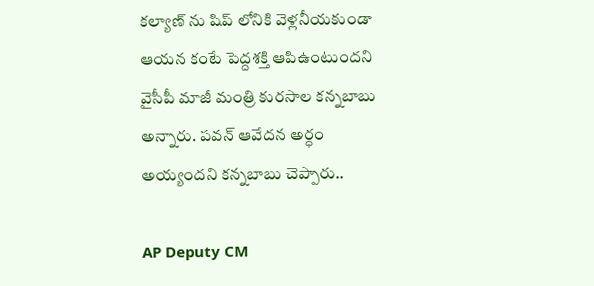క‌ల్యాణ్ ను షిప్ లోనికి వెళ్ల‌నీయ‌కుండా ఆయ‌న కంటే పెద్ద‌శ‌క్తి ఆపిఉంటుంద‌ని వైసీపీ మాజీ మంత్రి కుర‌సాల క‌న్న‌బాబు అన్నారు. ప‌వ‌న్ ఆవేద‌న అర్ధం అయ్యంద‌ని క‌న్న‌బాబు చెప్పారు..

AP Deputy CM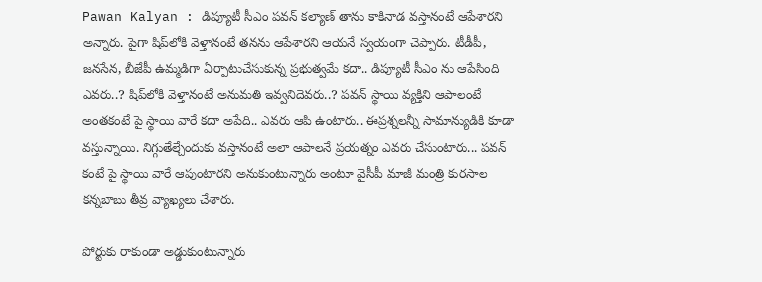Pawan Kalyan : డిప్యూటీ సీఎం పవన్‌ కల్యాణ్‌ తాను కాకినాడ వస్తానంటే ఆపేశారని అన్నారు. పైగా షిప్‌లోకి వెళ్తానంటే తనను ఆపేశారని ఆయనే స్వయంగా చెప్పారు. టీడీపీ, జనసేన, బీజేపీ ఉమ్మడిగా ఏర్పాటుచేసుకున్న ప్రభుత్వమే కదా.. డిప్యూటీ సీఎం ను ఆపేసింది ఎవరు..? షిప్‌లోకి వెళ్తానంటే అనుమతి ఇవ్వనిదెవరు..? పవన్‌ స్థాయి వ్యక్తిని ఆపాలంటే అంతకంటే పై స్థాయి వారే కదా అపేది.. ఎవరు ఆపి ఉంటారు.. ఈప్రశ్నలన్నీ సామాన్యుడికి కూడా వస్తున్నాయి. నిగ్గుతేల్చేందుకు వస్తానంటే అలా ఆపాలనే ప్రయత్నం ఎవరు చేసుంటారు... పవన్‌ కంటే పై స్థాయి వారే ఆపుంటారని అనుకుంటున్నారు అంటూ వైసీపీ మాజీ మంత్రి కురసాల కన్నబాబు తీవ్ర వ్యాఖ్యలు చేశారు.

పోర్టుకు రాకుండా అడ్డుకుంటున్నారు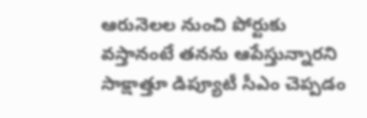ఆరునెలల నుంచి పోర్టుకు వస్తానంటే తనను ఆపేస్తున్నారని సాక్షాత్తూ డిప్యూటీ సీఎం చెప్పడం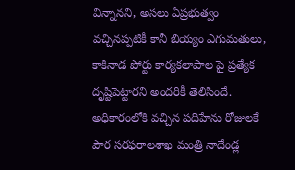విన్నానని, అసలు ఏప్రభుత్వం వచ్చినప్పటికీ కానీ బియ్యం ఎగుమతులు, కాకినాడ పోర్టు కార్యకలాపాల పై ప్రత్యేక దృష్టిపెట్టారని అందరికీ తెలిసిందే. అధికారంలోకి వచ్చిన పదిహేను రోజులకే పౌర సరఫరాలశాఖ మంత్రి నాదేండ్ల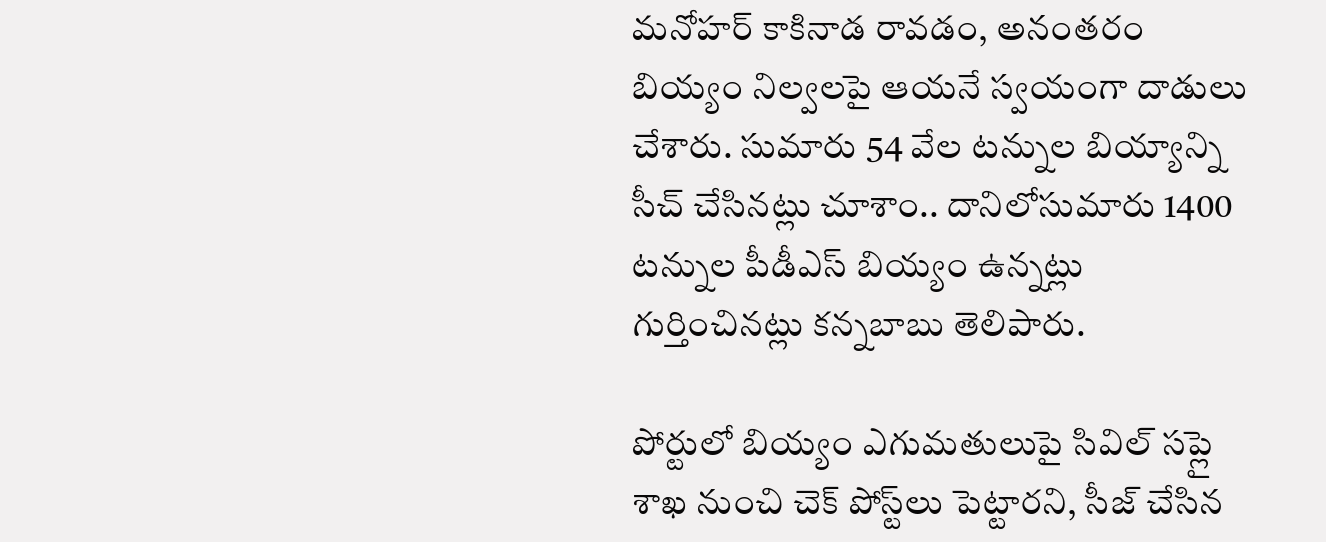మనోహర్‌ కాకినాడ రావడం, అనంతరం బియ్యం నిల్వలపై ఆయనే స్వయంగా దాడులు చేశారు. సుమారు 54 వేల టన్నుల బియ్యాన్ని సీచ్‌ చేసినట్లు చూశాం.. దానిలోసుమారు 1400 టన్నుల పీడీఎస్‌ బియ్యం ఉన్నట్లు గుర్తించినట్లు కన్నబాబు తెలిపారు.

పోర్టులో బియ్యం ఎగుమతులుపై సివిల్‌ సప్లై శాఖ నుంచి చెక్‌ పోస్ట్‌లు పెట్టారని, సీజ్‌ చేసిన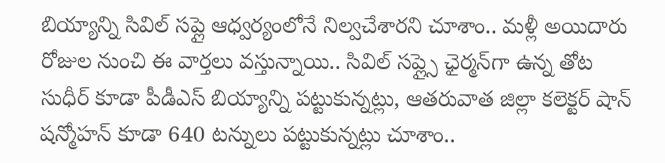బియ్యాన్ని సివిల్‌ సప్లై ఆధ్వర్యంలోనే నిల్వచేశారని చూశాం.. మళ్లీ అయిదారు రోజుల నుంచి ఈ వార్తలు వస్తున్నాయి.. సివిల్‌ సప్ల్సై ఛైర్మన్‌గా ఉన్న తోట సుధీర్‌ కూడా పీడీఎస్‌ బియ్యాన్ని పట్టుకున్నట్లు, ఆతరువాత జిల్లా కలెక్టర్‌ షాన్‌ షన్మోహన్‌ కూడా 640 టన్నులు పట్టుకున్నట్లు చూశాం..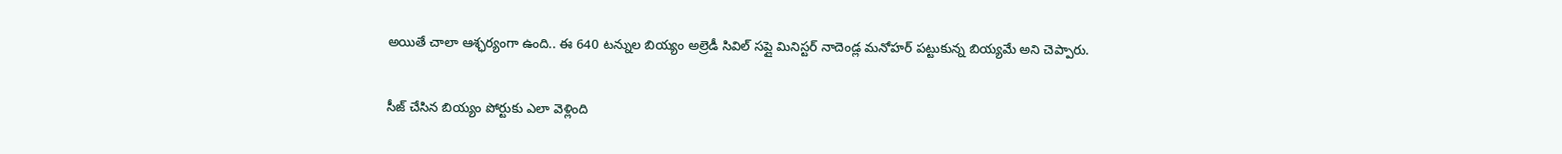అయితే చాలా ఆశ్ఛర్యంగా ఉంది.. ఈ 640 టన్నుల బియ్యం అల్రెడీ సివిల్‌ సప్లై మినిస్టర్‌ నాదెండ్ల మనోహర్‌ పట్టుకున్న బియ్యమే అని చెప్పారు.

సీజ్ చేసిన బియ్యం పోర్టుకు ఎలా వెళ్లింది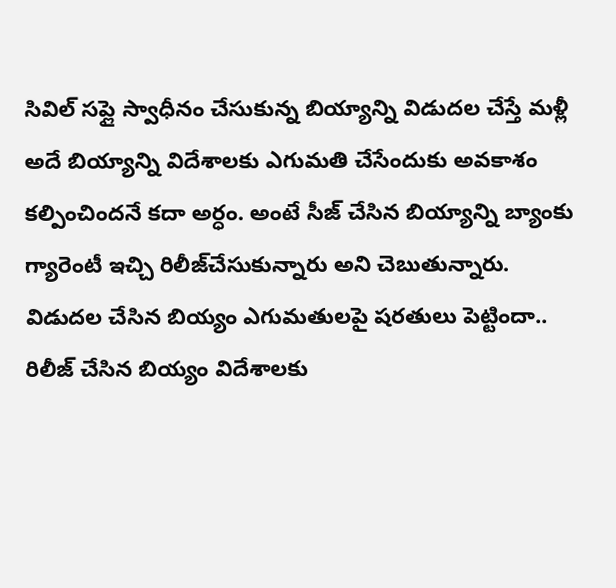సివిల్‌ సప్లై స్వాధీనం చేసుకున్న బియ్యాన్ని విడుదల చేస్తే మళ్లీ అదే బియ్యాన్ని విదేశాలకు ఎగుమతి చేసేందుకు అవకాశం కల్పించిందనే కదా అర్ధం. అంటే సీజ్‌ చేసిన బియ్యాన్ని బ్యాంకు గ్యారెంటీ ఇచ్చి రిలీజ్‌చేసుకున్నారు అని చెబుతున్నారు. విడుదల చేసిన బియ్యం ఎగుమతులపై షరతులు పెట్టిందా.. రిలీజ్‌ చేసిన బియ్యం విదేశాలకు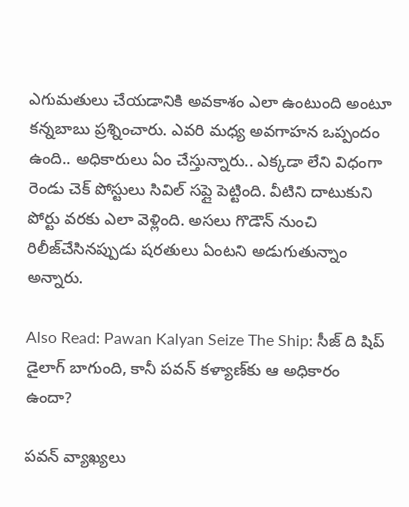ఎగుమతులు చేయడానికి అవకాశం ఎలా ఉంటుంది అంటూ కన్నబాబు ప్రశ్నించారు. ఎవరి మధ్య అవగాహన ఒప్పందం ఉంది.. అధికారులు ఏం చేస్తున్నారు.. ఎక్కడా లేని విధంగా రెండు చెక్‌ పోస్టులు సివిల్‌ సప్లై పెట్టింది. వీటిని దాటుకుని పోర్టు వరకు ఎలా వెళ్లింది. అసలు గొడౌన్‌ నుంచి రిలీజ్‌చేసినప్పుడు షరతులు ఏంటని అడుగుతున్నాం అన్నారు.

Also Read: Pawan Kalyan Seize The Ship: సీజ్ ది షిప్ డైలాగ్ బాగుంది, కానీ పవన్ కళ్యాణ్‌కు ఆ అధికారం ఉందా?

పవన్‌ వ్యాఖ్యలు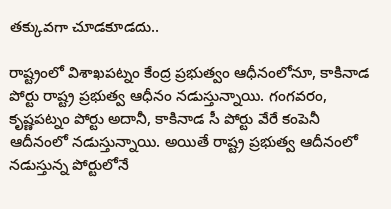తక్కువగా చూడకూడదు..

రాష్ట్రంలో విశాఖపట్నం కేంద్ర ప్రభుత్వం ఆధీనంలోనూ, కాకినాడ పోర్టు రాష్ట్ర ప్రభుత్వ ఆధీనం నడుస్తున్నాయి. గంగవరం, కృష్ణపట్నం పోర్టు అదానీ, కాకినాడ సీ పోర్టు వేరే కంపెనీ ఆదీనంలో నడుస్తున్నాయి. అయితే రాష్ట్ర ప్రభుత్వ ఆదీనంలో నడుస్తున్న పోర్టులోనే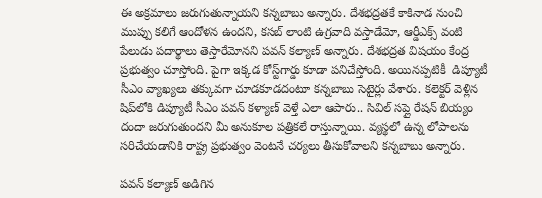ఈ అక్రమాలు జరుగుతున్నాయని కన్నబాబు అన్నారు. దేశభద్రతకే కాకినాడ నుంచి ముప్పు కలిగే ఆందోళన ఉందని, కసబ్‌ లాంటి ఉగ్రవాది వస్తాడేమో, ఆర్డీఎక్స్ వంటి పేలుడు పదార్థాలు తెస్తారేమోనని పవన్‌ కల్యాణ్‌ అన్నారు. దేశభద్రత విషయం కేంద్ర ప్రభుత్వం చూస్తోంది. పైగా ఇక్కడ కోస్ట్‌గార్డు కూడా పనిచేస్తోంది. అయినప్పటికీ  డిప్యూటీ సీఎం వ్యాఖ్యలు తక్కువగా చూడకూడదంటూ కన్నబాబు సెటైర్లు వేశారు. కలెక్టర్‌ వెళ్లిన షిప్‌లోకి డిప్యూటీ సీఎం పవన్ కళ్యాణ్ వెళ్తే ఎలా ఆపారు.. సివిల్‌ సప్లై రేషన్‌ బియ్యం దందా జరుగుతుందని మీ అనుకూల పత్రికలే రాస్తున్నాయి. వ్యస్థలో ఉన్న లోపాలను సరిచేయడానికి రాష్ట్ర ప్రభుత్వం వెంటనే చర్యలు తీసుకోవాలని కన్నబాబు అన్నారు.

పవన్‌ కల్యాణ్‌ అడిగిన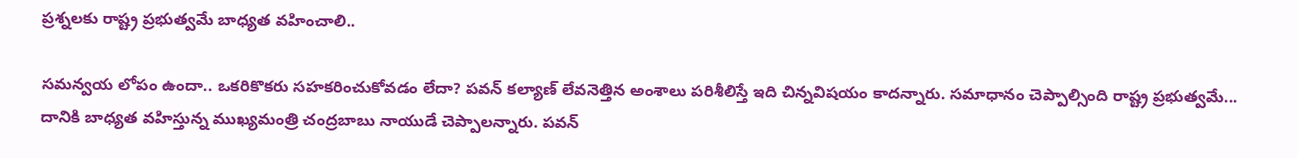ప్రశ్నలకు రాష్ట్ర ప్రభుత్వమే బాధ్యత వహించాలి..

సమన్వయ లోపం ఉందా.. ఒకరికొకరు సహకరించుకోవడం లేదా? పవన్‌ కల్యాణ్‌ లేవనెత్తిన అంశాలు పరిశీలిస్తే ఇది చిన్నవిషయం కాదన్నారు. సమాధానం చెప్పాల్సింది రాష్ట్ర ప్రభుత్వమే... దానికి బాధ్యత వహిస్తున్న ముఖ్యమంత్రి చంద్రబాబు నాయుడే చెప్పాలన్నారు. పవన్‌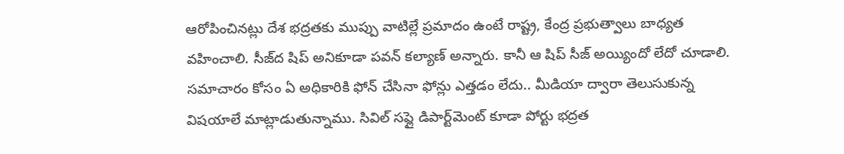ఆరోపించినట్లు దేశ భద్రతకు ముప్పు వాటిల్లే ప్రమాదం ఉంటే రాష్ట్ర, కేంద్ర ప్రభుత్వాలు బాధ్యత వహించాలి. సీజ్‌ద షిప్‌ అనికూడా పవన్‌ కల్యాణ్‌ అన్నారు. కానీ ఆ షిప్‌ సీజ్‌ అయ్యిందో లేదో చూడాలి. సమాచారం కోసం ఏ అధికారికి ఫోన్‌ చేసినా ఫోన్లు ఎత్తడం లేదు.. మీడియా ద్వారా తెలుసుకున్న విషయాలే మాట్లాడుతున్నాము. సివిల్‌ సప్లై డిపార్ట్‌మెంట్‌ కూడా పోర్టు భద్రత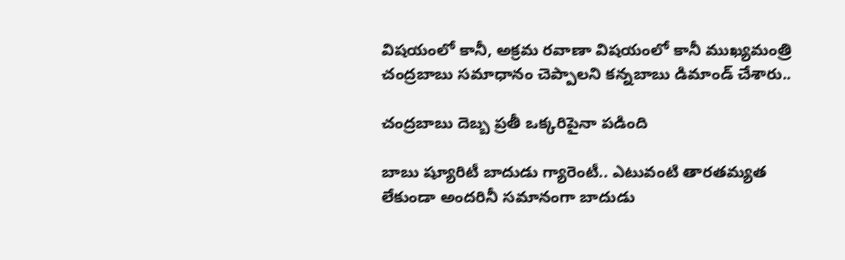విషయంలో కానీ, అక్రమ రవాణా విషయంలో కానీ ముఖ్యమంత్రి చంద్రబాబు సమాధానం చెప్పాలని కన్నబాబు డిమాండ్‌ చేశారు..

చంద్రబాబు దెబ్బ ప్రతీ ఒక్కరిపైనా పడింది

బాబు ష్యూరిటీ బాదుడు గ్యారెంటీ.. ఎటువంటి తారతమ్యత లేకుండా అందరినీ సమానంగా బాదుడు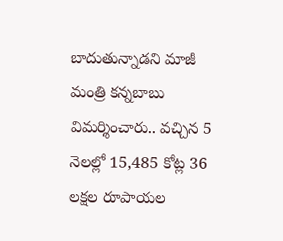బాదుతున్నాడని మాజీ మంత్రి కన్నబాబు విమర్శించారు.. వచ్చిన 5 నెలల్లో 15,485 కోట్ల 36 లక్షల రూపాయల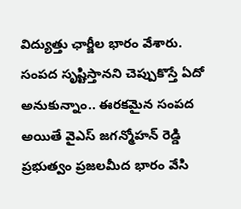విద్యుత్తు ఛార్జీల భారం వేశారు. సంపద సృష్టిస్తానని చెప్పుకొస్తే ఏదో అనుకున్నాం.. ఈరకమైన సంపద అయితే వైఎస్ జగన్మోహన్‌ రెడ్డి ప్రభుత్వం ప్రజలమీద భారం వేసి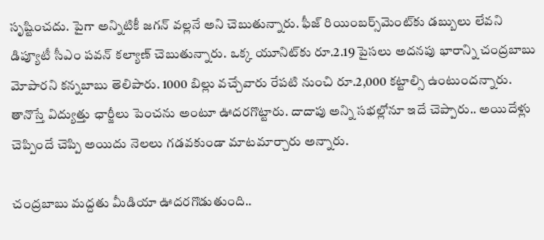సృష్టించదు. పైగా అన్నిటికీ జగన్‌ వల్లనే అని చెబుతున్నారు. ఫీజ్‌ రియింబర్స్‌మెంట్‌కు డబ్బులు లేవని డిప్యూటీ సీఎం పవన్‌ కల్యాణ్‌ చెబుతున్నారు. ఒక్క యూనిట్‌కు రూ.2.19 పైసలు అదనపు భారాన్ని చంద్రబాబు మోపారని కన్నబాబు తెలిపారు. 1000 బిల్లు వచ్చేవారు రేపటి నుంచి రూ.2,000 కట్టాల్సి ఉంటుందన్నారు. తానొస్తే విద్యుత్తు ఛార్జీలు పెంచను అంటూ ఊదరగొట్టారు. దాదాపు అన్ని సభల్లోనూ ఇదే చెప్పారు.. అయిదేళ్లు చెప్పిందే చెప్పి అయిదు నెలలు గడవకుండా మాటమార్చారు అన్నారు.

చంద్రబాబు మద్దతు మీడియా ఊదరగొడుతుంది..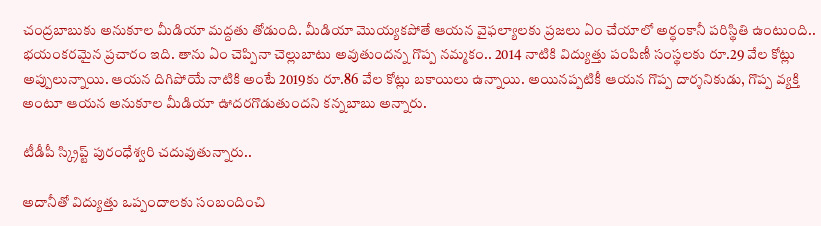చంద్రబాబుకు అనుకూల మీడియా మద్దతు తోడుంది. మీడియా మొయ్యకపోతే ఆయన వైఫల్యాలకు ప్రజలు ఏం చేయాలో అర్ధంకానీ పరిస్థితి ఉంటుంది.. భయంకరమైన ప్రచారం ఇది. తాను ఏం చెప్పినా చెల్లుబాటు అవుతుందన్న గొప్ప నమ్మకం.. 2014 నాటికి విద్యుత్తు పంపిణీ సంస్థలకు రూ.29 వేల కోట్లు అప్పులున్నాయి. ఆయన దిగిపోయే నాటికి అంటే 2019కు రూ.86 వేల కోట్లు బకాయిలు ఉన్నాయి. అయినప్పటికీ ఆయన గొప్ప దార్శనికుడు, గొప్ప వ్యక్తి అంటూ ఆయన అనుకూల మీడియా ఊదరగొడుతుందని కన్నబాబు అన్నారు.

టీడీపీ స్క్రిప్ట్‌ పురంధేశ్వరి చదువుతున్నారు..

అదానీతో విద్యుత్తు ఒప్పందాలకు సంబందించి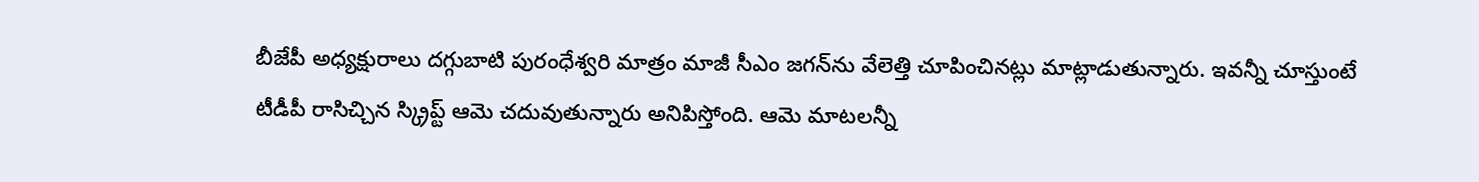బీజేపీ అధ్యక్షురాలు దగ్గుబాటి పురంధేశ్వరి మాత్రం మాజీ సీఎం జగన్‌ను వేలెత్తి చూపించినట్లు మాట్లాడుతున్నారు. ఇవన్నీ చూస్తుంటే టీడీపీ రాసిచ్చిన స్క్రిప్ట్‌ ఆమె చదువుతున్నారు అనిపిస్తోంది. ఆమె మాటలన్నీ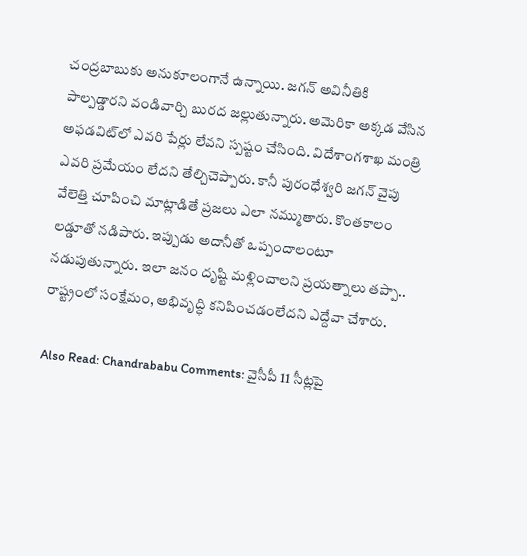చంద్రబాబుకు అనుకూలంగానే ఉన్నాయి. జగన్‌ అవినీతికి పాల్పడ్డారని వండివార్చి బురద జల్లుతున్నారు. అమెరికా అక్కడ వేసిన అఫడవిట్‌లో ఎవరి పేర్లు లేవని స్పష్టం చేసింది. విదేశాంగశాఖ మంత్రి ఎవరి ప్రమేయం లేదని తేల్చిచెప్పారు. కానీ పురంధేశ్వరి జగన్‌ వైపు వేలెత్తి చూపించి మాట్లాడితే ప్రజలు ఎలా నమ్ముతారు. కొంతకాలం లడ్డూతో నడిపారు. ఇప్పుడు అదానీతో ఒప్పందాలంటూ నడుపుతున్నారు. ఇలా జనం దృష్టి మళ్లించాలని ప్రయత్నాలు తప్పా.. రాష్ట్రంలో సంక్షేమం, అభివృద్ధి కనిపించడంలేదని ఎద్దేవా చేశారు.

Also Read: Chandrababu Comments: వైసీపీ 11 సీట్లపై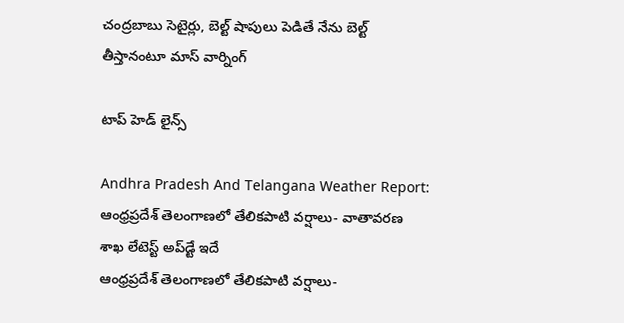చంద్రబాబు సెటైర్లు, బెల్ట్ షాపులు పెడితే నేను బెల్ట్ తీస్తానంటూ మాస్ వార్నింగ్

టాప్ హెడ్ లైన్స్

Andhra Pradesh And Telangana Weather Report: ఆంధ్రప్రదేశ్ తెలంగాణలో తేలికపాటి వర్షాలు- వాతావరణ శాఖ లేటెస్ట్ అప్‌డ్టే ఇదే
ఆంధ్రప్రదేశ్ తెలంగాణలో తేలికపాటి వర్షాలు-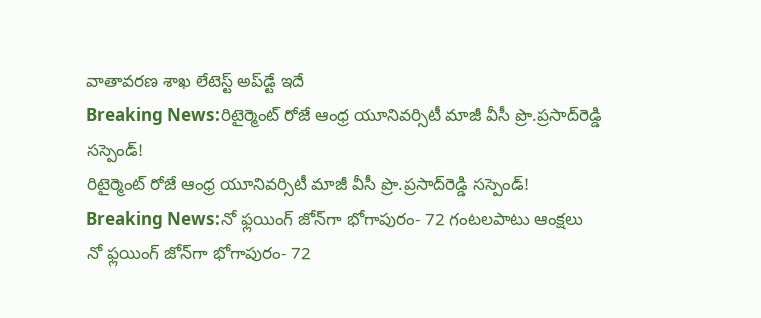వాతావరణ శాఖ లేటెస్ట్ అప్‌డ్టే ఇదే
Breaking News:రిటైర్మెంట్‌ రోజే ఆంధ్ర యూనివర్సిటీ మాజీ వీసీ ప్రొ.ప్రసాద్‌రెడ్డి సస్పెండ్!
రిటైర్మెంట్‌ రోజే ఆంధ్ర యూనివర్సిటీ మాజీ వీసీ ప్రొ.ప్రసాద్‌రెడ్డి సస్పెండ్!
Breaking News:నో ఫ్లయింగ్ జోన్‌గా భోగాపురం- 72 గంటలపాటు ఆంక్షలు
నో ఫ్లయింగ్ జోన్‌గా భోగాపురం- 72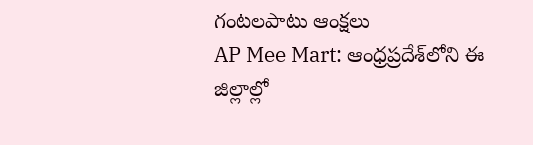గంటలపాటు ఆంక్షలు
AP Mee Mart: ఆంధ్రప్రదేశ్‌లోని ఈ జిల్లాల్లో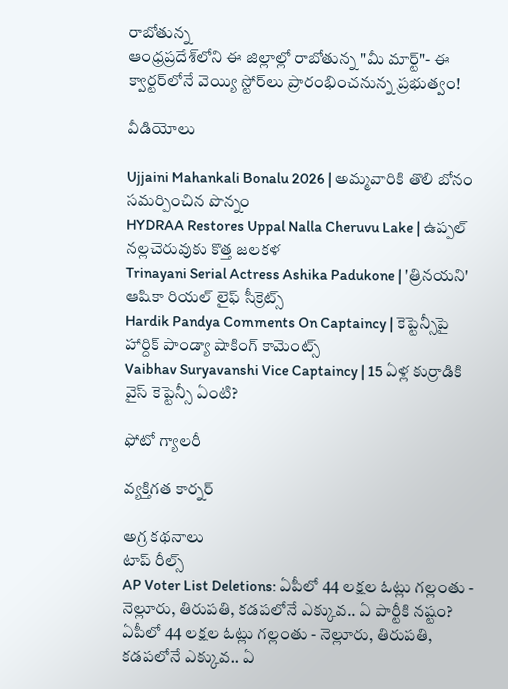రాబోతున్న
ఆంధ్రప్రదేశ్‌లోని ఈ జిల్లాల్లో రాబోతున్న "మీ మార్ట్"- ఈ క్వార్టర్‌లోనే వెయ్యి స్టోర్‌లు ప్రారంభించనున్న ప్రభుత్వం!

వీడియోలు

Ujjaini Mahankali Bonalu 2026 | అమ్మవారికి తొలి బోనం సమర్పించిన పొన్నం
HYDRAA Restores Uppal Nalla Cheruvu Lake | ఉప్పల్ నల్లచెరువుకు కొత్త జలకళ
Trinayani Serial Actress Ashika Padukone | 'త్రినయని' ఆషికా రియల్ లైఫ్ సీక్రెట్స్
Hardik Pandya Comments On Captaincy | కెప్టెన్సీపై హార్దిక్ పాండ్యా షాకింగ్ కామెంట్స్
Vaibhav Suryavanshi Vice Captaincy | 15 ఏళ్ల కుర్రాడికి వైస్ కెప్టెన్సీ ఏంటి?

ఫోటో గ్యాలరీ

వ్యక్తిగత కార్నర్

అగ్ర కథనాలు
టాప్ రీల్స్
AP Voter List Deletions: ఏపీలో 44 లక్షల ఓట్లు గల్లంతు - నెల్లూరు, తిరుపతి, కడపలోనే ఎక్కువ.. ఏ పార్టీకి నష్టం?
ఏపీలో 44 లక్షల ఓట్లు గల్లంతు - నెల్లూరు, తిరుపతి, కడపలోనే ఎక్కువ.. ఏ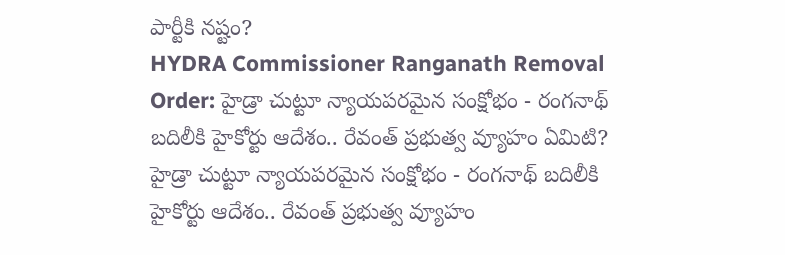పార్టీకి నష్టం?
HYDRA Commissioner Ranganath Removal Order: హైడ్రా చుట్టూ న్యాయపరమైన సంక్షోభం - రంగనాథ్ బదిలీకి హైకోర్టు ఆదేశం.. రేవంత్ ప్రభుత్వ వ్యూహం ఏమిటి?
హైడ్రా చుట్టూ న్యాయపరమైన సంక్షోభం - రంగనాథ్ బదిలీకి హైకోర్టు ఆదేశం.. రేవంత్ ప్రభుత్వ వ్యూహం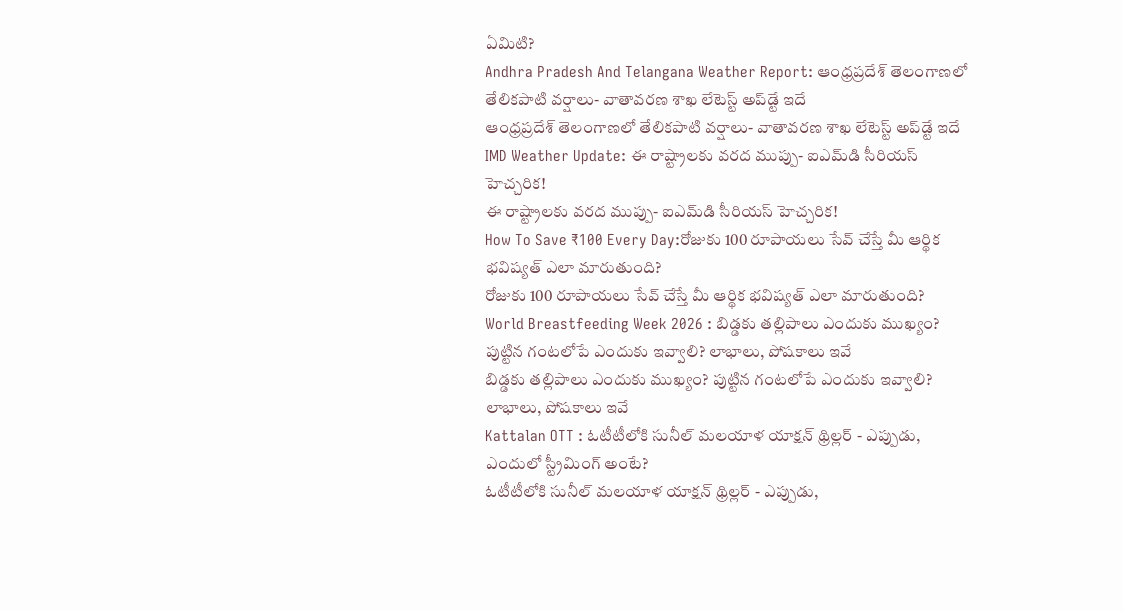ఏమిటి?
Andhra Pradesh And Telangana Weather Report: ఆంధ్రప్రదేశ్ తెలంగాణలో తేలికపాటి వర్షాలు- వాతావరణ శాఖ లేటెస్ట్ అప్‌డ్టే ఇదే
ఆంధ్రప్రదేశ్ తెలంగాణలో తేలికపాటి వర్షాలు- వాతావరణ శాఖ లేటెస్ట్ అప్‌డ్టే ఇదే
IMD Weather Update: ఈ రాష్ట్రాలకు వరద ముప్పు- ఐఎమ్‌డి సీరియస్‌ హెచ్చరిక!
ఈ రాష్ట్రాలకు వరద ముప్పు- ఐఎమ్‌డి సీరియస్‌ హెచ్చరిక!
How To Save ₹100 Every Day:రోజుకు 100 రూపాయలు సేవ్ చేస్తే మీ ఆర్థిక భవిష్యత్‌ ఎలా మారుతుంది?
రోజుకు 100 రూపాయలు సేవ్ చేస్తే మీ ఆర్థిక భవిష్యత్‌ ఎలా మారుతుంది?
World Breastfeeding Week 2026 : బిడ్డకు తల్లిపాలు ఎందుకు ముఖ్యం? పుట్టిన గంటలోపే ఎందుకు ఇవ్వాలి? లాభాలు, పోషకాలు ఇవే
బిడ్డకు తల్లిపాలు ఎందుకు ముఖ్యం? పుట్టిన గంటలోపే ఎందుకు ఇవ్వాలి? లాభాలు, పోషకాలు ఇవే
Kattalan OTT : ఓటీటీలోకి సునీల్ మలయాళ యాక్షన్ థ్రిల్లర్ - ఎప్పుడు, ఎందులో స్ట్రీమింగ్ అంటే?
ఓటీటీలోకి సునీల్ మలయాళ యాక్షన్ థ్రిల్లర్ - ఎప్పుడు,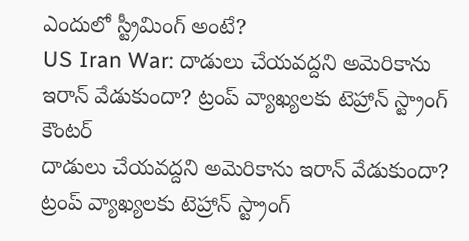ఎందులో స్ట్రీమింగ్ అంటే?
US Iran War: దాడులు చేయవద్దని అమెరికాను ఇరాన్ వేడుకుందా? ట్రంప్ వ్యాఖ్యలకు టెహ్రాన్ స్ట్రాంగ్ కౌంటర్
దాడులు చేయవద్దని అమెరికాను ఇరాన్ వేడుకుందా? ట్రంప్ వ్యాఖ్యలకు టెహ్రాన్ స్ట్రాంగ్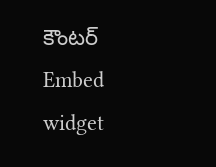కౌంటర్
Embed widget